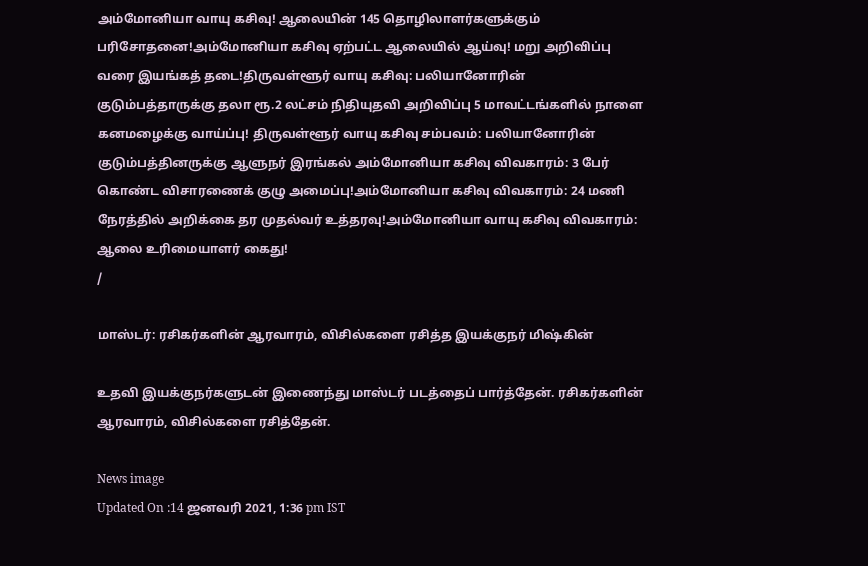அம்மோனியா வாயு கசிவு! ஆலையின் 145 தொழிலாளர்களுக்கும் பரிசோதனை!அம்மோனியா கசிவு ஏற்பட்ட ஆலையில் ஆய்வு! மறு அறிவிப்பு வரை இயங்கத் தடை!திருவள்ளூர் வாயு கசிவு: பலியானோரின் குடும்பத்தாருக்கு தலா ரூ.2 லட்சம் நிதியுதவி அறிவிப்பு 5 மாவட்டங்களில் நாளை கனமழைக்கு வாய்ப்பு! திருவள்ளூர் வாயு கசிவு சம்பவம்: பலியானோரின் குடும்பத்தினருக்கு ஆளுநர் இரங்கல் அம்மோனியா கசிவு விவகாரம்: 3 பேர் கொண்ட விசாரணைக் குழு அமைப்பு!அம்மோனியா கசிவு விவகாரம்: 24 மணி நேரத்தில் அறிக்கை தர முதல்வர் உத்தரவு!அம்மோனியா வாயு கசிவு விவகாரம்: ஆலை உரிமையாளர் கைது!
/

மாஸ்டர்: ரசிகர்களின் ஆரவாரம், விசில்களை ரசித்த இயக்குநர் மிஷ்கின்

உதவி இயக்குநர்களுடன் இணைந்து மாஸ்டர் படத்தைப் பார்த்தேன். ரசிகர்களின் ஆரவாரம், விசில்களை ரசித்தேன்.

News image
Updated On :14 ஜனவரி 2021, 1:36 pm IST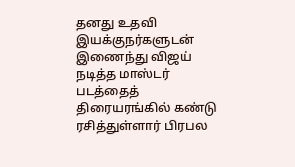தனது உதவி இயக்குநர்களுடன் இணைந்து விஜய் நடித்த மாஸ்டர் படத்தைத் திரையரங்கில் கண்டு ரசித்துள்ளார் பிரபல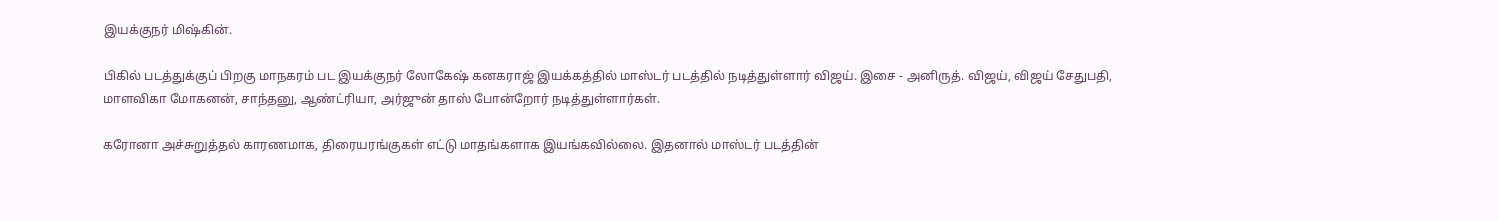இயக்குநர் மிஷ்கின்.

பிகில் படத்துக்குப் பிறகு மாநகரம் பட இயக்குநர் லோகேஷ் கனகராஜ் இயக்கத்தில் மாஸ்டர் படத்தில் நடித்துள்ளார் விஜய். இசை - அனிருத். விஜய், விஜய் சேதுபதி, மாளவிகா மோகனன், சாந்தனு, ஆண்ட்ரியா, அர்ஜுன் தாஸ் போன்றோர் நடித்துள்ளார்கள்.

கரோனா அச்சுறுத்தல் காரணமாக, திரையரங்குகள் எட்டு மாதங்களாக இயங்கவில்லை. இதனால் மாஸ்டர் படத்தின்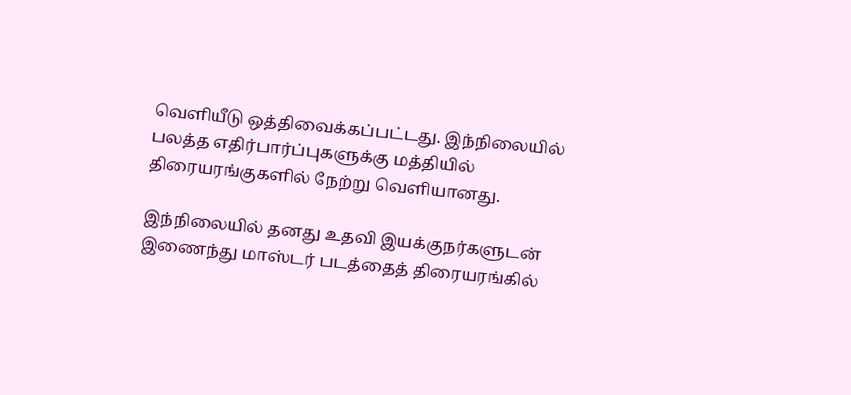வெளியீடு ஒத்திவைக்கப்பட்டது. இந்நிலையில் பலத்த எதிர்பார்ப்புகளுக்கு மத்தியில் திரையரங்குகளில் நேற்று வெளியானது.

இந்நிலையில் தனது உதவி இயக்குநர்களுடன் இணைந்து மாஸ்டர் படத்தைத் திரையரங்கில்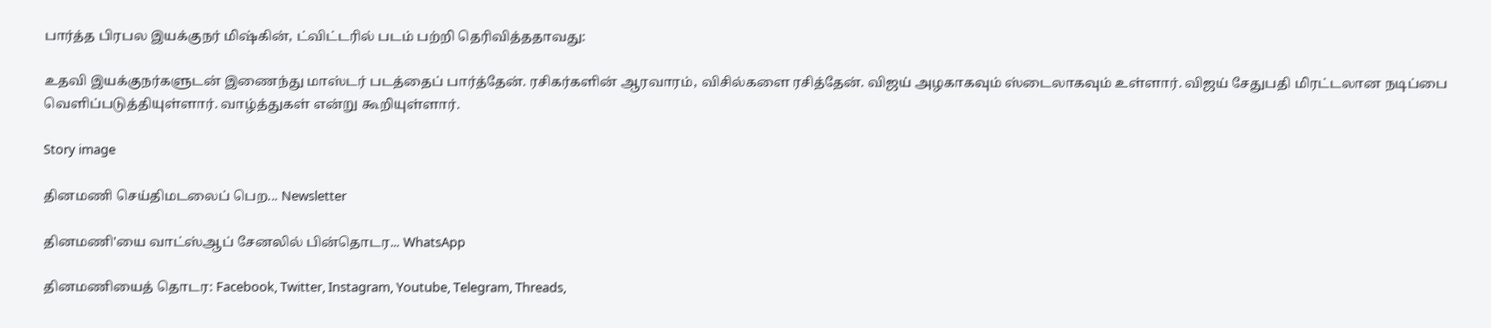பார்த்த பிரபல இயக்குநர் மிஷ்கின், ட்விட்டரில் படம் பற்றி தெரிவித்ததாவது:

உதவி இயக்குநர்களுடன் இணைந்து மாஸ்டர் படத்தைப் பார்த்தேன். ரசிகர்களின் ஆரவாரம், விசில்களை ரசித்தேன். விஜய் அழகாகவும் ஸ்டைலாகவும் உள்ளார். விஜய் சேதுபதி மிரட்டலான நடிப்பை வெளிப்படுத்தியுள்ளார். வாழ்த்துகள் என்று கூறியுள்ளார்.

Story image

தினமணி செய்திமடலைப் பெற... Newsletter

தினமணி'யை வாட்ஸ்ஆப் சேனலில் பின்தொடர... WhatsApp

தினமணியைத் தொடர: Facebook, Twitter, Instagram, Youtube, Telegram, Threads,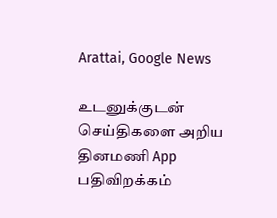Arattai, Google News

உடனுக்குடன் செய்திகளை அறிய தினமணி App பதிவிறக்கம்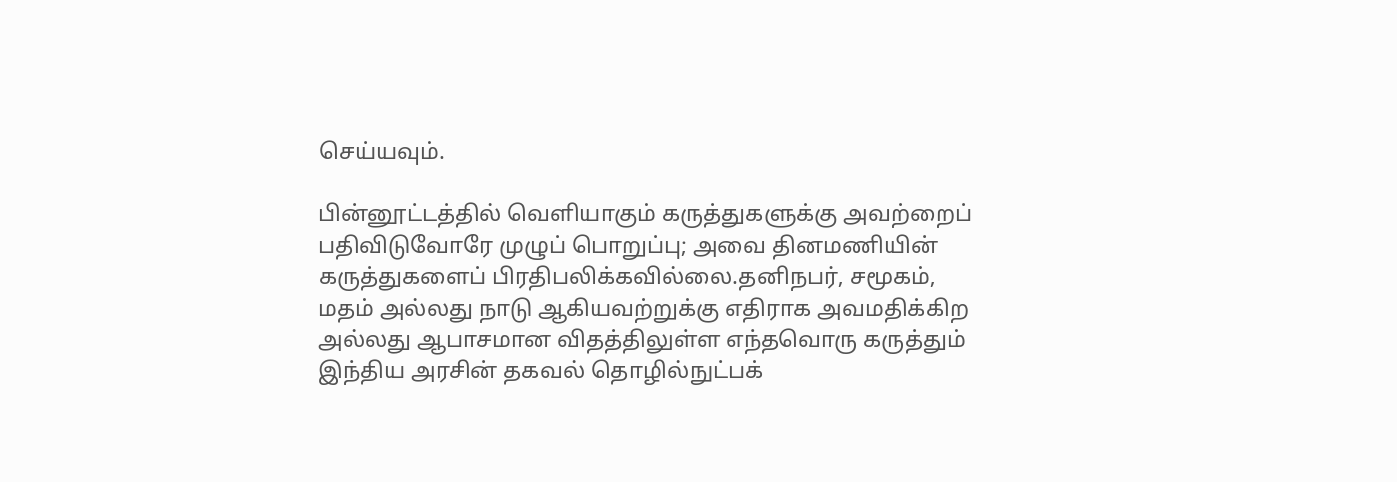செய்யவும்.

பின்னூட்டத்தில் வெளியாகும் கருத்துகளுக்கு அவற்றைப் பதிவிடுவோரே முழுப் பொறுப்பு; அவை தினமணியின் கருத்துகளைப் பிரதிபலிக்கவில்லை.தனிநபர், சமூகம், மதம் அல்லது நாடு ஆகியவற்றுக்கு எதிராக அவமதிக்கிற அல்லது ஆபாசமான விதத்திலுள்ள எந்தவொரு கருத்தும் இந்திய அரசின் தகவல் தொழில்நுட்பக்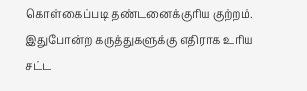கொள்கைப்படி தண்டனைக்குரிய குற்றம். இதுபோன்ற கருத்துகளுக்கு எதிராக உரிய சட்ட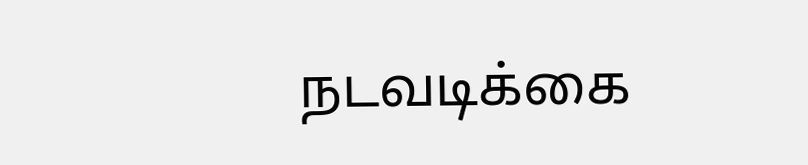நடவடிக்கை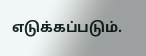எடுக்கப்படும்.